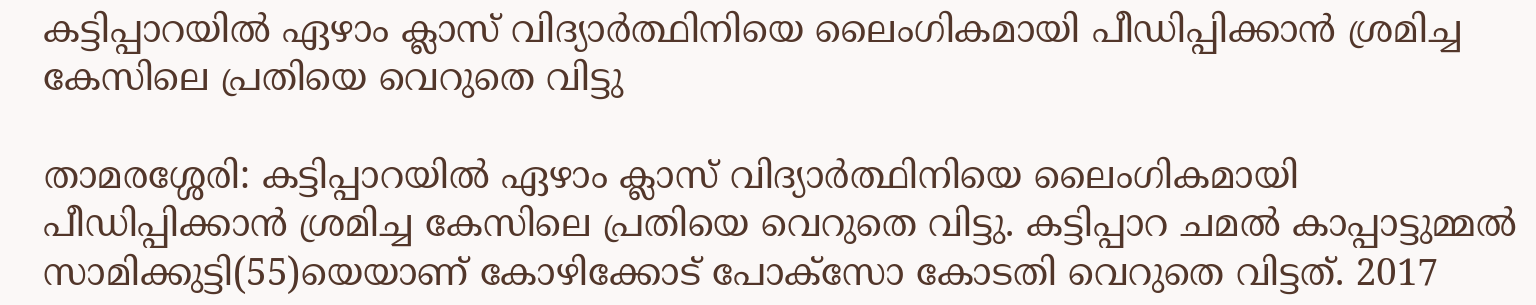കട്ടിപ്പാറയില്‍ ഏഴാം ക്ലാസ് വിദ്യാര്‍ത്ഥിനിയെ ലൈംഗികമായി പീഡിപ്പിക്കാന്‍ ശ്രമിച്ച കേസിലെ പ്രതിയെ വെറുതെ വിട്ടു

താമരശ്ശേരി: കട്ടിപ്പാറയില്‍ ഏഴാം ക്ലാസ് വിദ്യാര്‍ത്ഥിനിയെ ലൈംഗികമായി പീഡിപ്പിക്കാന്‍ ശ്രമിച്ച കേസിലെ പ്രതിയെ വെറുതെ വിട്ടു. കട്ടിപ്പാറ ചമല്‍ കാപ്പാട്ടുമ്മല്‍ സാമിക്കുട്ടി(55)യെയാണ് കോഴിക്കോട് പോക്സോ കോടതി വെറുതെ വിട്ടത്. 2017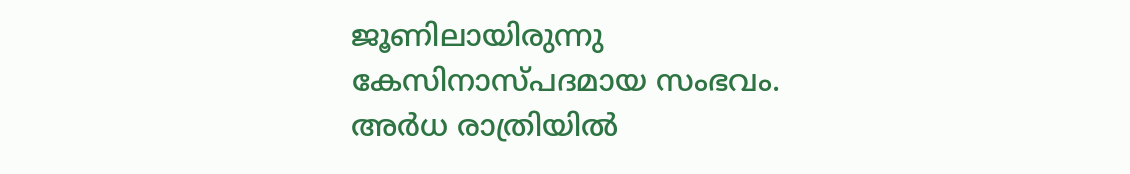ജൂണിലായിരുന്നു കേസിനാസ്പദമായ സംഭവം. അര്‍ധ രാത്രിയില്‍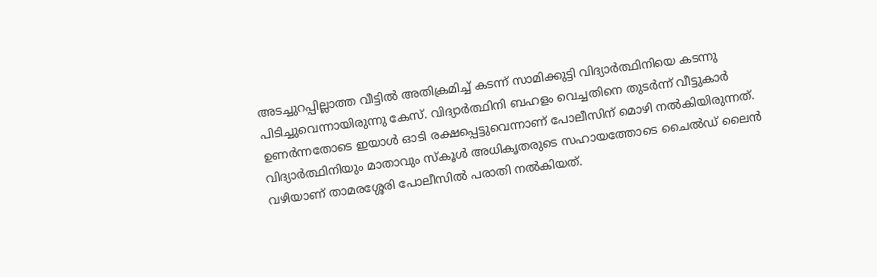അടച്ചുറപ്പില്ലാത്ത വീട്ടില്‍ അതിക്രമിച്ച് കടന്ന് സാമിക്കുട്ടി വിദ്യാര്‍ത്ഥിനിയെ കടന്നു പിടിച്ചുവെന്നായിരുന്നു കേസ്. വിദ്യാര്‍ത്ഥിനി ബഹളം വെച്ചതിനെ തുടര്‍ന്ന് വീട്ടുകാര്‍ ഉണര്‍ന്നതോടെ ഇയാള്‍ ഓടി രക്ഷപ്പെട്ടുവെന്നാണ് പോലീസിന് മൊഴി നല്‍കിയിരുന്നത്. വിദ്യാര്‍ത്ഥിനിയും മാതാവും സ്‌കൂള്‍ അധികൃതരുടെ സഹായത്തോടെ ചൈല്‍ഡ് ലൈന്‍ വഴിയാണ് താമരശ്ശേരി പോലീസില്‍ പരാതി നല്‍കിയത്.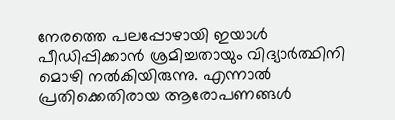നേരത്തെ പലപ്പോഴായി ഇയാള്‍ പീഡിപ്പിക്കാന്‍ ശ്രമിച്ചതായും വിദ്യാര്‍ത്ഥിനി മൊഴി നല്‍കിയിരുന്നു. എന്നാല്‍ പ്രതിക്കെതിരായ ആരോപണങ്ങള്‍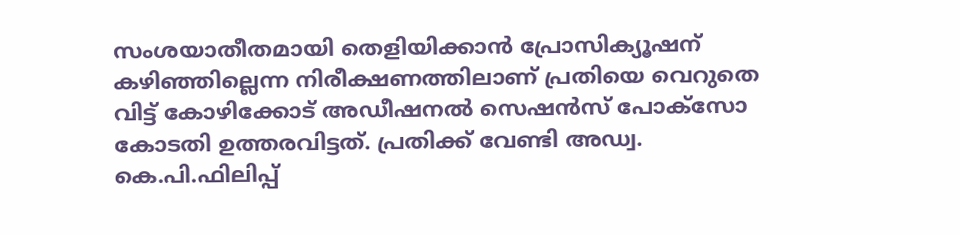സംശയാതീതമായി തെളിയിക്കാന്‍ പ്രോസിക്യൂഷന് കഴിഞ്ഞില്ലെന്ന നിരീക്ഷണത്തിലാണ് പ്രതിയെ വെറുതെ വിട്ട് കോഴിക്കോട് അഡീഷനല്‍ സെഷന്‍സ് പോക്സോ കോടതി ഉത്തരവിട്ടത്. പ്രതിക്ക് വേണ്ടി അഡ്വ. കെ.പി.ഫിലിപ്പ്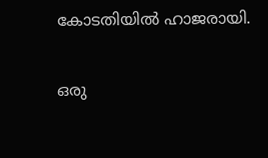കോടതിയില്‍ ഹാജരായി.

ഒരു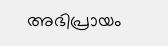അഭിപ്രായം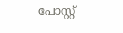പോസ്റ്റ്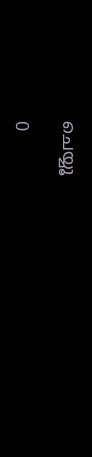ചെയ്യൂ

0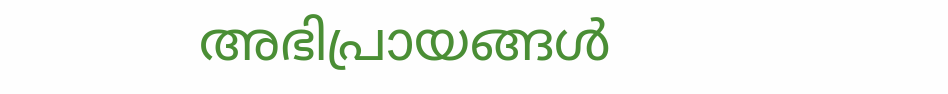അഭിപ്രായങ്ങള്‍